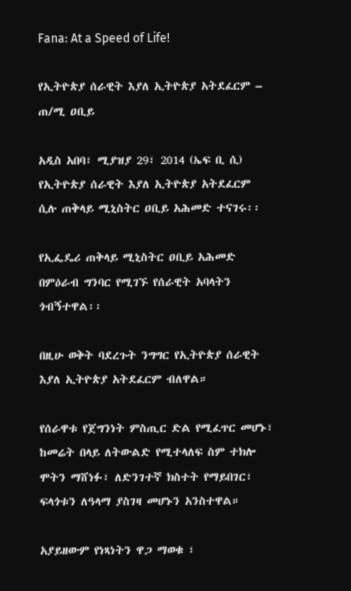Fana: At a Speed of Life!

የኢትዮጵያ ሰራዊት እያለ ኢትዮጵያ አትደፈርም – ጠ/ሚ ዐቢይ

አዲስ አበባ፣ ሚያዝያ 29፣ 2014 (ኤፍ ቢ ሲ) የኢትዮጵያ ሰራዊት እያለ ኢትዮጵያ አትደፈርም ሲሉ ጠቅላይ ሚኒስትር ዐቢይ አሕመድ ተናገሩ፡፡

የኢፌዴሪ ጠቅላይ ሚኒስትር ዐቢይ አሕመድ በምዕራብ ግንባር የሚገኙ የሰራዊት አባላትን ጎብኝተዋል፡፡

በዚሁ ወቅት ባደረጉት ንግግር የኢትዮጵያ ሰራዊት እያለ ኢትዮጵያ አትደፈርም ብለዋል።

የሰራዋቱ የጀግንነት ምስጢር ድል የሚፈጥር መሆኑ፣ ከመሬት በላይ ለትውልድ የሚተላለፍ ስም ተክሎ ሞትን ማሸነፉ፣ ለድንገተኛ ክስተት የማይበገር፣ ፍላጎቱን ለዓላማ ያስገዛ መሆኑን አንስተዋል።

አያይዘውም የነጻነትን ዋጋ ማወቁ ፣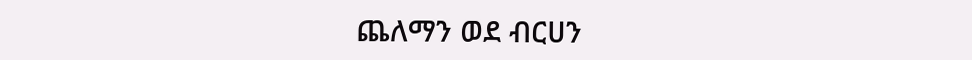ጨለማን ወደ ብርሀን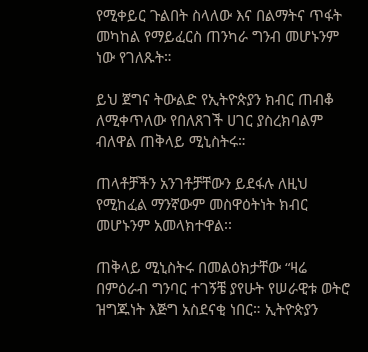የሚቀይር ጉልበት ስላለው እና በልማትና ጥፋት መካከል የማይፈርስ ጠንካራ ግንብ መሆኑንም ነው የገለጹት።

ይህ ጀግና ትውልድ የኢትዮጵያን ክብር ጠብቆ ለሚቀጥለው የበለጸገች ሀገር ያስረክባልም ብለዋል ጠቅላይ ሚኒስትሩ።

ጠላቶቻችን አንገቶቻቸውን ይደፋሉ ለዚህ የሚከፈል ማንኛውም መስዋዕትነት ክብር መሆኑንም አመላክተዋል፡፡

ጠቅላይ ሚኒስትሩ በመልዕክታቸው “ዛሬ በምዕራብ ግንባር ተገኝቼ ያየሁት የሠራዊቱ ወትሮ ዝግጁነት እጅግ አስደናቂ ነበር። ኢትዮጵያን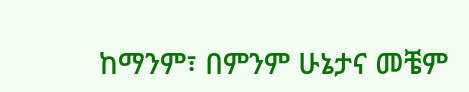ከማንም፣ በምንም ሁኔታና መቼም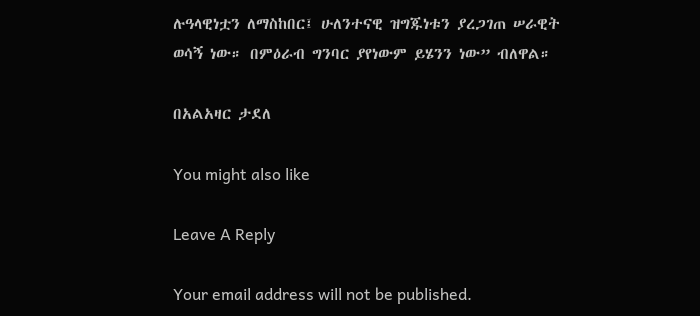ሉዓላዊነቷን ለማስከበር፤ ሁለንተናዊ ዝግጁነቱን ያረጋገጠ ሠራዊት ወሳኝ ነው። በምዕራብ ግንባር ያየነውም ይሄንን ነው” ብለዋል።

በአልአዛር ታደለ

You might also like

Leave A Reply

Your email address will not be published.